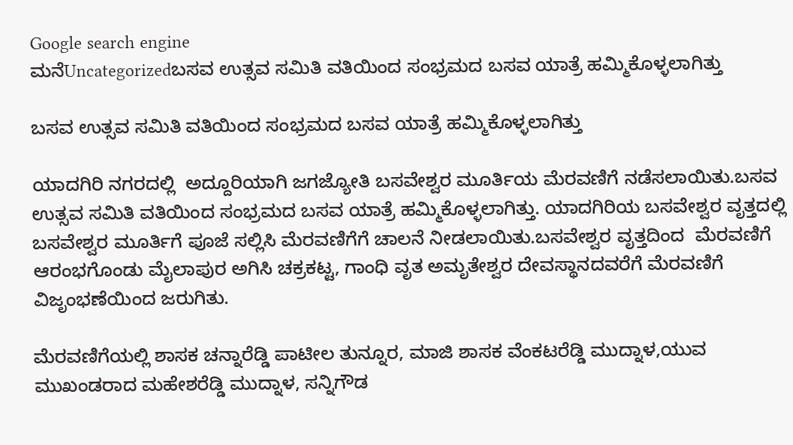Google search engine
ಮನೆUncategorizedಬಸವ ಉತ್ಸವ ಸಮಿತಿ ವತಿಯಿಂದ ಸಂಭ್ರಮದ ಬಸವ ಯಾತ್ರೆ ಹಮ್ಮಿಕೊಳ್ಳಲಾಗಿತ್ತು

ಬಸವ ಉತ್ಸವ ಸಮಿತಿ ವತಿಯಿಂದ ಸಂಭ್ರಮದ ಬಸವ ಯಾತ್ರೆ ಹಮ್ಮಿಕೊಳ್ಳಲಾಗಿತ್ತು

ಯಾದಗಿರಿ ನಗರದಲ್ಲಿ  ಅದ್ದೂರಿಯಾಗಿ ಜಗಜ್ಯೋತಿ ಬಸವೇಶ್ವರ ಮೂರ್ತಿಯ ಮೆರವಣಿಗೆ ನಡೆಸಲಾಯಿತು.ಬಸವ ಉತ್ಸವ ಸಮಿತಿ ವತಿಯಿಂದ ಸಂಭ್ರಮದ ಬಸವ ಯಾತ್ರೆ ಹಮ್ಮಿಕೊಳ್ಳಲಾಗಿತ್ತು. ಯಾದಗಿರಿಯ ಬಸವೇಶ್ವರ ವೃತ್ತದಲ್ಲಿ  ಬಸವೇಶ್ವರ ಮೂರ್ತಿಗೆ ಪೂಜೆ ಸಲ್ಲಿಸಿ ಮೆರವಣಿಗೆಗೆ ಚಾಲನೆ ನೀಡಲಾಯಿತು.ಬಸವೇಶ್ವರ ವೃತ್ತದಿಂದ  ಮೆರವಣಿಗೆ ಆರಂಭಗೊಂಡು ಮೈಲಾಪುರ ಅಗಿಸಿ ಚಕ್ರಕಟ್ಟ, ಗಾಂಧಿ ವೃತ ಅಮೃತೇಶ್ವರ ದೇವಸ್ಥಾನದವರೆಗೆ ಮೆರವಣಿಗೆ ವಿಜೃಂಭಣೆಯಿಂದ ಜರುಗಿತು.

ಮೆರವಣಿಗೆಯಲ್ಲಿ‌ ಶಾಸಕ ಚನ್ನಾರೆಡ್ಡಿ ಪಾಟೀಲ ತುನ್ನೂರ, ಮಾಜಿ ಶಾಸಕ ವೆಂಕಟರೆಡ್ಡಿ ಮುದ್ನಾಳ,ಯುವ ಮುಖಂಡರಾದ ಮಹೇಶರೆಡ್ಡಿ ಮುದ್ನಾಳ, ಸನ್ನಿಗೌಡ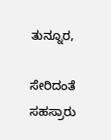ತುನ್ನೂರ,

ಸೇರಿದಂತೆ ಸಹಸ್ರಾರು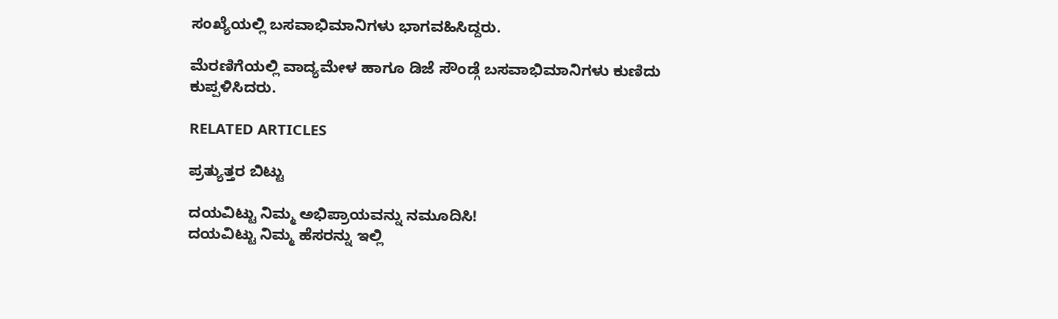ಸಂಖ್ಯೆಯಲ್ಲಿ ಬಸವಾಭಿಮಾನಿಗಳು ಭಾಗವಹಿಸಿದ್ದರು‌.

ಮೆರಣಿಗೆಯಲ್ಲಿ ವಾದ್ಯಮೇಳ ಹಾಗೂ ಡಿಜೆ ಸೌಂಡ್ಗೆ ಬಸವಾಭಿಮಾನಿಗಳು ಕುಣಿದು ಕುಪ್ಪಳಿಸಿದರು.

RELATED ARTICLES

ಪ್ರತ್ಯುತ್ತರ ಬಿಟ್ಟು

ದಯವಿಟ್ಟು ನಿಮ್ಮ ಅಭಿಪ್ರಾಯವನ್ನು ನಮೂದಿಸಿ!
ದಯವಿಟ್ಟು ನಿಮ್ಮ ಹೆಸರನ್ನು ಇಲ್ಲಿ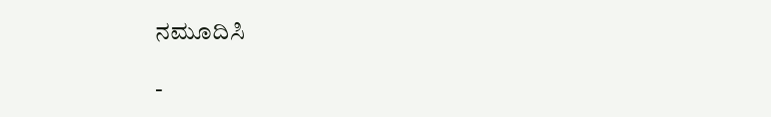ನಮೂದಿಸಿ

-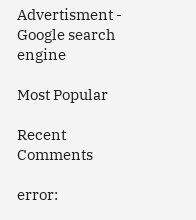Advertisment -
Google search engine

Most Popular

Recent Comments

error: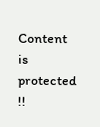Content is protected !!